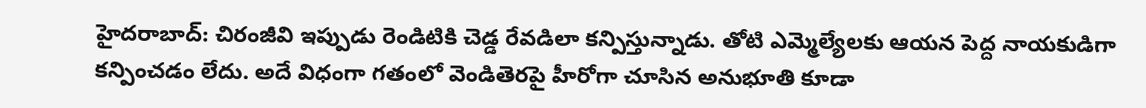హైదరాబాద్: చిరంజీవి ఇప్పుడు రెండిటికి చెడ్డ రేవడిలా కన్పిస్తున్నాడు. తోటి ఎమ్మెల్యేలకు ఆయన పెద్ద నాయకుడిగా కన్పించడం లేదు. అదే విధంగా గతంలో వెండితెరపై హీరోగా చూసిన అనుభూతి కూడా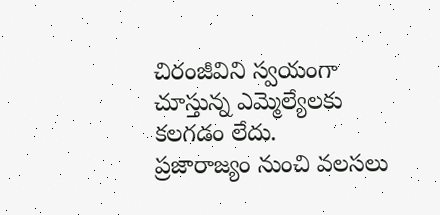చిరంజీవిని స్వయంగా చూస్తున్న ఎమ్మెల్యేలకు కలగడం లేదు.
ప్రజారాజ్యం నుంచి వలసలు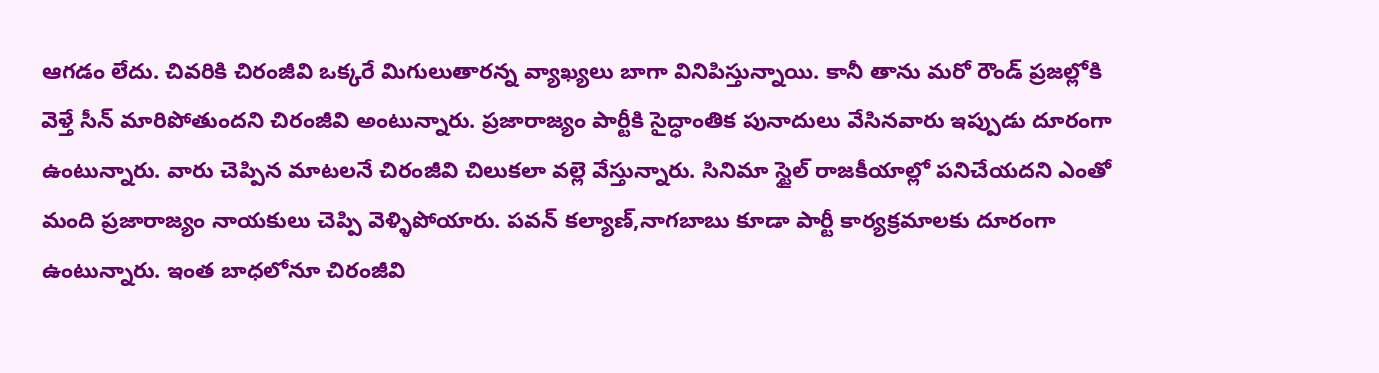ఆగడం లేదు. చివరికి చిరంజీవి ఒక్కరే మిగులుతారన్న వ్యాఖ్యలు బాగా వినిపిస్తున్నాయి. కానీ తాను మరో రౌండ్ ప్రజల్లోకి వెళ్తే సీన్ మారిపోతుందని చిరంజీవి అంటున్నారు. ప్రజారాజ్యం పార్టీకి సైద్ధాంతిక పునాదులు వేసినవారు ఇప్పుడు దూరంగా ఉంటున్నారు. వారు చెప్పిన మాటలనే చిరంజీవి చిలుకలా వల్లె వేస్తున్నారు. సినిమా స్టైల్ రాజకీయాల్లో పనిచేయదని ఎంతో మంది ప్రజారాజ్యం నాయకులు చెప్పి వెళ్ళిపోయారు. పవన్ కల్యాణ్,నాగబాబు కూడా పార్టీ కార్యక్రమాలకు దూరంగా ఉంటున్నారు. ఇంత బాధలోనూ చిరంజీవి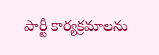పార్టీ కార్యక్రమాలను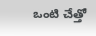ఒంటి చేత్తో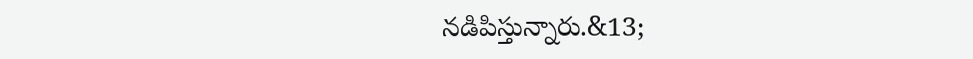నడిపిస్తున్నారు.&13;